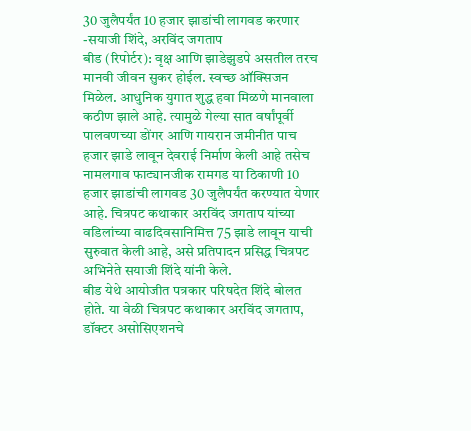30 जुलैपर्यंत 10 हजार झाडांची लागवड करणार -सयाजी शिंदे, अरविंद जगताप
बीड (रिपोर्टर): वृक्ष आणि झाडेझुडपे असतील तरच मानवी जीवन सुकर होईल. स्वच्छ ऑक्सिजन मिळेल. आधुनिक युगात शुद्ध हवा मिळणे मानवाला कठीण झाले आहे. त्यामुळे गेल्या सात वर्षांपूर्वी पालवणच्या डोंगर आणि गायरान जमीनीत पाच हजार झाडे लावून देवराई निर्माण केली आहे तसेच नामलगाव फाट्यानजीक रामगड या ठिकाणी 10 हजार झाडांची लागवड 30 जुलैपर्यंत करण्यात येणार आहे. चित्रपट कथाकार अरविंद जगताप यांच्या वडिलांच्या वाढदिवसानिमित्त 75 झाडे लावून याची सुरुवात केली आहे, असे प्रतिपादन प्रसिद्ध चित्रपट अभिनेते सयाजी शिंदे यांनी केले.
बीड येथे आयोजीत पत्रकार परिषदेत शिंदे बोलत होते. या वेळी चित्रपट कथाकार अरविंद जगताप, डॉक्टर असोसिएशनचे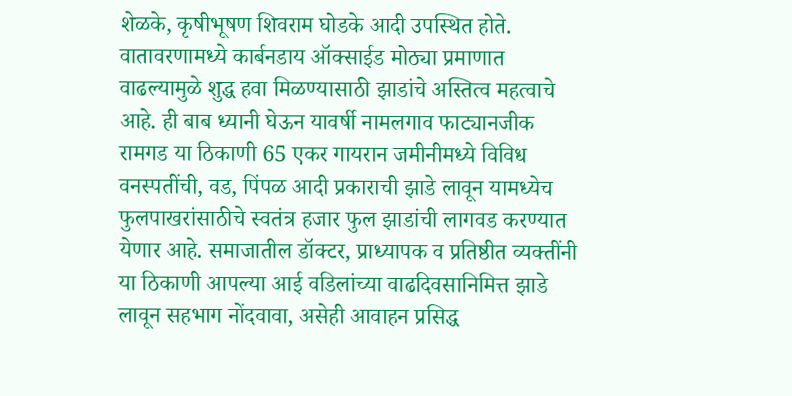शेळके, कृषीभूषण शिवराम घोडके आदी उपस्थित होते. वातावरणामध्ये कार्बनडाय ऑक्साईड मोठ्या प्रमाणात वाढल्यामुळे शुद्ध हवा मिळण्यासाठी झाडांचे अस्तित्व महत्वाचे आहे. ही बाब ध्यानी घेऊन यावर्षी नामलगाव फाट्यानजीक रामगड या ठिकाणी 65 एकर गायरान जमीनीमध्ये विविध वनस्पतींची, वड, पिंपळ आदी प्रकाराची झाडे लावून यामध्येच फुलपाखरांसाठीचे स्वतंत्र हजार फुल झाडांची लागवड करण्यात येणार आहे. समाजातील डॉक्टर, प्राध्यापक व प्रतिष्ठीत व्यक्तींनी या ठिकाणी आपल्या आई वडिलांच्या वाढदिवसानिमित्त झाडे लावून सहभाग नोंदवावा, असेही आवाहन प्रसिद्ध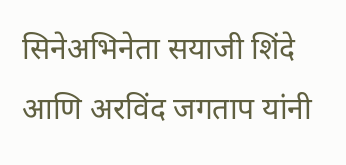सिनेअभिनेता सयाजी शिंदे आणि अरविंद जगताप यांनी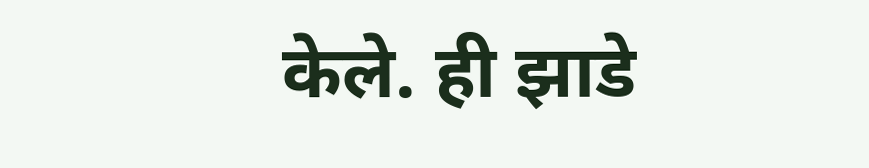केले. ही झाडे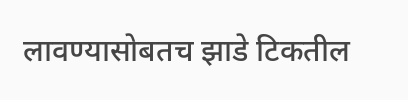लावण्यासोबतच झाडे टिकतील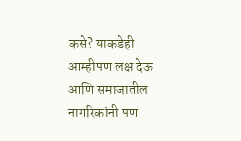कसे? याकडेही आम्हीपण लक्ष देऊ आणि समाजातील नागरिकांनी पण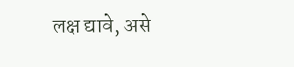लक्ष द्यावे, असे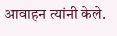आवाहन त्यांनी केले.